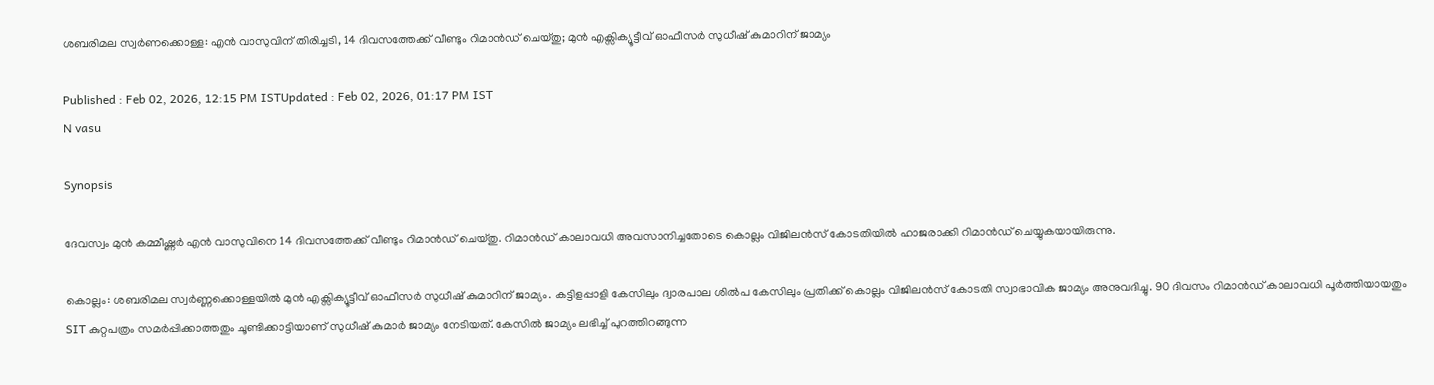ശബരിമല സ്വർണക്കൊള്ള: എൻ വാസുവിന് തിരിച്ചടി, 14 ദിവസത്തേക്ക് വീണ്ടും റിമാൻഡ് ചെയ്തു; മുൻ എക്സിക്യൂട്ടീവ് ഓഫീസർ സുധീഷ് കുമാറിന് ജാമ്യം

Published : Feb 02, 2026, 12:15 PM ISTUpdated : Feb 02, 2026, 01:17 PM IST
N vasu

Synopsis

ദേവസ്വം മുൻ കമ്മീഷ്ണർ എൻ വാസുവിനെ 14 ദിവസത്തേക്ക് വീണ്ടും റിമാൻഡ് ചെയ്തു. റിമാൻഡ് കാലാവധി അവസാനിച്ചതോടെ കൊല്ലം വിജിലൻസ് കോടതിയിൽ ഹാജരാക്കി റിമാൻഡ് ചെയ്യുകയായിരുന്നു.

കൊല്ലം: ശബരിമല സ്വർണ്ണക്കൊള്ളയിൽ മുൻ എക്സിക്യൂട്ടീവ് ഓഫീസർ സുധീഷ് കുമാറിന് ജാമ്യം. കട്ടിളപ്പാളി കേസിലും ദ്വാരപാല ശിൽപ കേസിലും പ്രതിക്ക് കൊല്ലം വിജിലൻസ് കോടതി സ്വാഭാവിക ജാമ്യം അനുവദിച്ചു. 90 ദിവസം റിമാൻഡ് കാലാവധി പൂർത്തിയായതും SIT കുറ്റപത്രം സമർപ്പിക്കാത്തതും ചൂണ്ടിക്കാട്ടിയാണ് സുധീഷ് കുമാർ ജാമ്യം നേടിയത്. കേസിൽ ജാമ്യം ലഭിച്ച് പുറത്തിറങ്ങുന്ന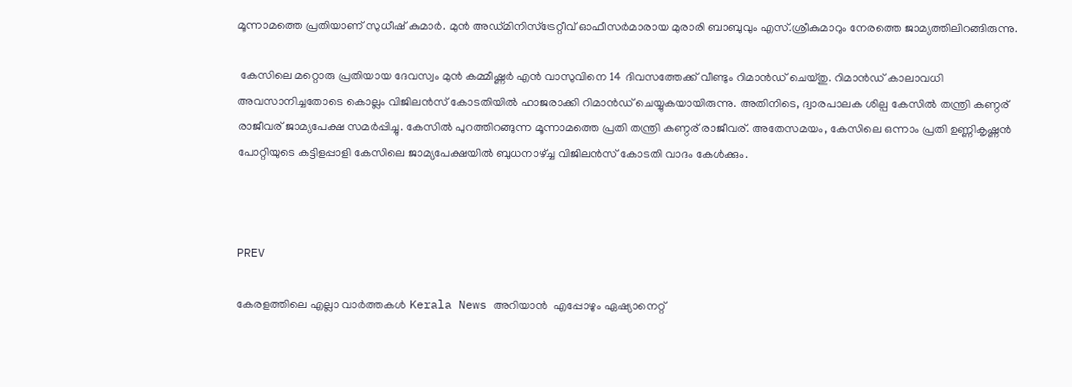മൂന്നാമത്തെ പ്രതിയാണ് സുധീഷ് കുമാർ. മുൻ അഡ്മിനിസ്ട്രേറ്റീവ് ഓഫീസർമാരായ മുരാരി ബാബുവും എസ്.ശ്രീകുമാറും നേരത്തെ ജാമ്യത്തിലിറങ്ങിരുന്നു.

 കേസിലെ മറ്റൊരു പ്രതിയായ ദേവസ്വം മുൻ കമ്മീഷ്ണർ എൻ വാസുവിനെ 14 ദിവസത്തേക്ക് വീണ്ടും റിമാൻഡ് ചെയ്തു. റിമാൻഡ് കാലാവധി അവസാനിച്ചതോടെ കൊല്ലം വിജിലൻസ് കോടതിയിൽ ഹാജരാക്കി റിമാൻഡ് ചെയ്യുകയായിരുന്നു. അതിനിടെ, ദ്വാരപാലക ശില്പ കേസിൽ തന്ത്രി കണ്ഠര് രാജീവര് ജാമ്യപേക്ഷ സമർപ്പിച്ചു. കേസിൽ പുറത്തിറങ്ങുന്ന മൂന്നാമത്തെ പ്രതി തന്ത്രി കണ്ഠര് രാജീവര്. അതേസമയം, കേസിലെ ഒന്നാം പ്രതി ഉണ്ണികൃഷ്ണൻ പോറ്റിയുടെ കട്ടിളപ്പാളി കേസിലെ ജാമ്യപേക്ഷയിൽ ബുധനാഴ്ച്ച വിജിലൻസ് കോടതി വാദം കേൾക്കും.



PREV

കേരളത്തിലെ എല്ലാ വാർത്തകൾ Kerala News അറിയാൻ  എപ്പോഴും ഏഷ്യാനെറ്റ്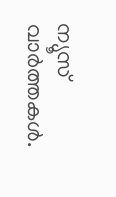ന്യൂസ് വാർത്തകൾ.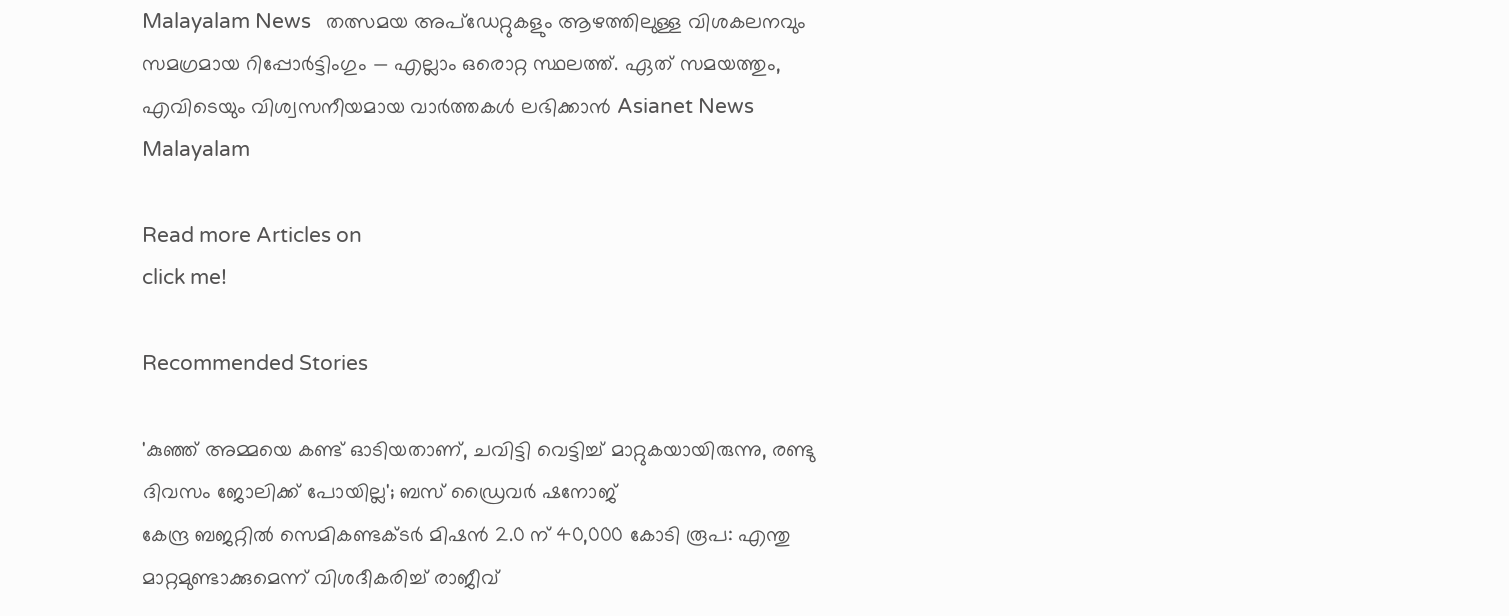Malayalam News   തത്സമയ അപ്‌ഡേറ്റുകളും ആഴത്തിലുള്ള വിശകലനവും സമഗ്രമായ റിപ്പോർട്ടിംഗും — എല്ലാം ഒരൊറ്റ സ്ഥലത്ത്. ഏത് സമയത്തും, എവിടെയും വിശ്വസനീയമായ വാർത്തകൾ ലഭിക്കാൻ Asianet News Malayalam

Read more Articles on
click me!

Recommended Stories

'കുഞ്ഞ് അമ്മയെ കണ്ട് ഓടിയതാണ്, ചവിട്ടി വെട്ടിച്ച് മാറ്റുകയായിരുന്നു, രണ്ടു ദിവസം ജോലിക്ക് പോയില്ല'; ബസ് ഡ്രൈവര്‍ ഷനോജ്
കേന്ദ്ര ബജറ്റിൽ സെമികണ്ടക്ടർ മിഷൻ 2.0 ന് 40,000 കോടി രൂപ: എന്തു മാറ്റമുണ്ടാക്കുമെന്ന് വിശദീകരിച്ച് രാജീവ്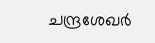ചന്ദ്രശേഖർ